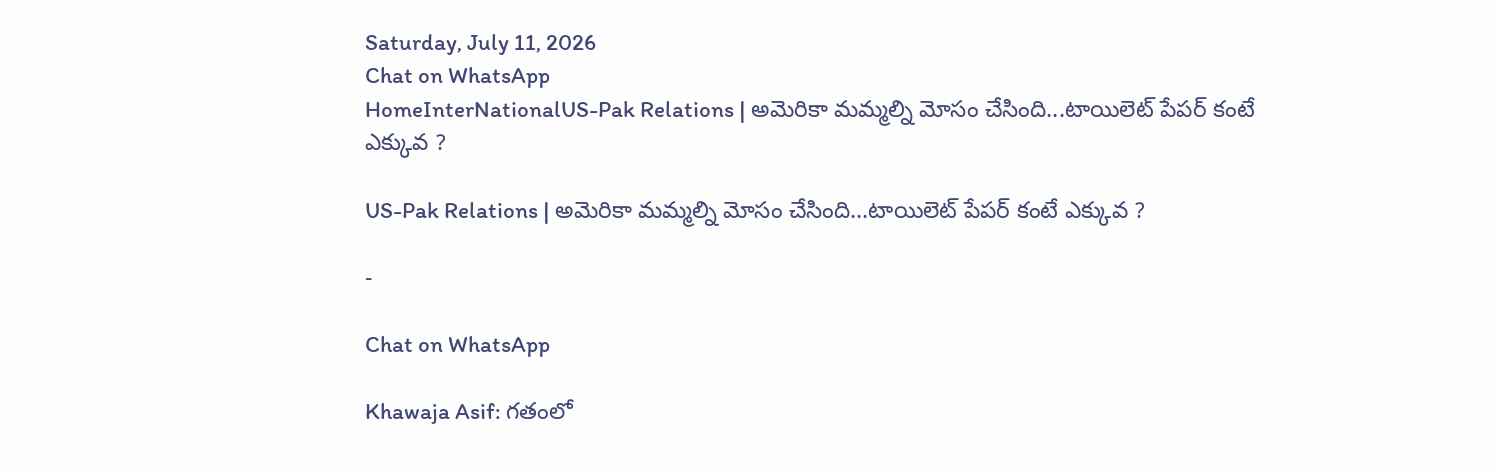Saturday, July 11, 2026
Chat on WhatsApp
HomeInterNationalUS-Pak Relations | అమెరికా మమ్మల్ని మోసం చేసింది...టాయిలెట్ పేపర్‌ కంటే ఎక్కువ ?

US-Pak Relations | అమెరికా మమ్మల్ని మోసం చేసింది…టాయిలెట్ పేపర్‌ కంటే ఎక్కువ ?

-

Chat on WhatsApp

Khawaja Asif: గతంలో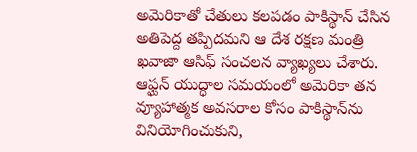అమెరికాతో చేతులు కలపడం పాకిస్థాన్ చేసిన అతిపెద్ద తప్పిదమని ఆ దేశ రక్షణ మంత్రి ఖవాజా ఆసిఫ్ సంచలన వ్యాఖ్యలు చేశారు. ఆఫ్ఘన్ యుద్ధాల సమయంలో అమెరికా తన వ్యూహాత్మక అవసరాల కోసం పాకిస్థాన్‌ను వినియోగించుకుని,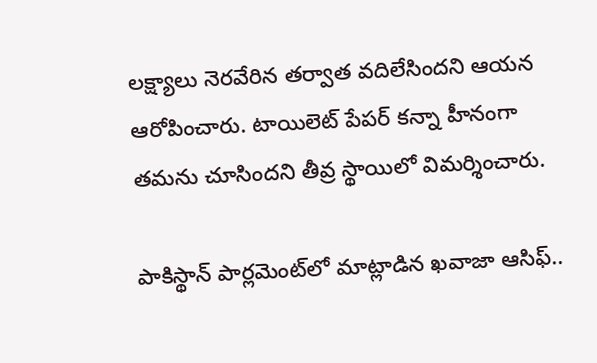లక్ష్యాలు నెరవేరిన తర్వాత వదిలేసిందని ఆయన ఆరోపించారు. టాయిలెట్ పేపర్ కన్నా హీనంగా తమను చూసిందని తీవ్ర స్థాయిలో విమర్శించారు.

పాకిస్థాన్ పార్లమెంట్‌లో మాట్లాడిన ఖవాజా ఆసిఫ్..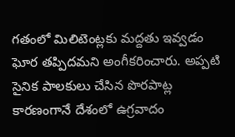గతంలో మిలిటెంట్లకు మద్దతు ఇవ్వడం ఘోర తప్పిదమని అంగీకరించారు. అప్పటి సైనిక పాలకులు చేసిన పొరపాట్ల కారణంగానే దేశంలో ఉగ్రవాదం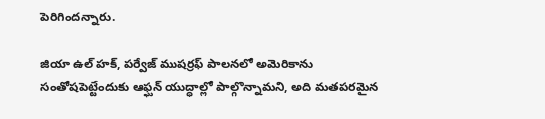పెరిగిందన్నారు.

జియా ఉల్ హక్, పర్వేజ్ ముషర్రఫ్ పాలనలో అమెరికాను సంతోషపెట్టేందుకు ఆఫ్ఘన్ యుద్ధాల్లో పాల్గొన్నామని, అది మతపరమైన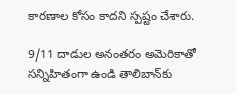కారణాల కోసం కాదని స్పష్టం చేశారు.

9/11 దాడుల అనంతరం అమెరికాతో సన్నిహితంగా ఉండి తాలిబాన్‌కు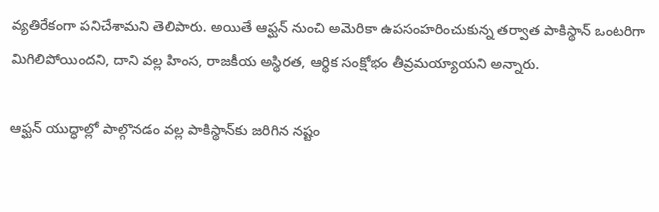వ్యతిరేకంగా పనిచేశామని తెలిపారు. అయితే ఆఫ్ఘన్ నుంచి అమెరికా ఉపసంహరించుకున్న తర్వాత పాకిస్థాన్ ఒంటరిగా మిగిలిపోయిందని, దాని వల్ల హింస, రాజకీయ అస్థిరత, ఆర్థిక సంక్షోభం తీవ్రమయ్యాయని అన్నారు.

ఆఫ్ఘన్ యుద్ధాల్లో పాల్గొనడం వల్ల పాకిస్థాన్‌కు జరిగిన నష్టం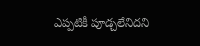ఎప్పటికీ పూడ్చలేనిదని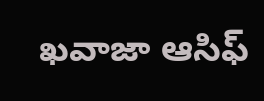ఖవాజా ఆసిఫ్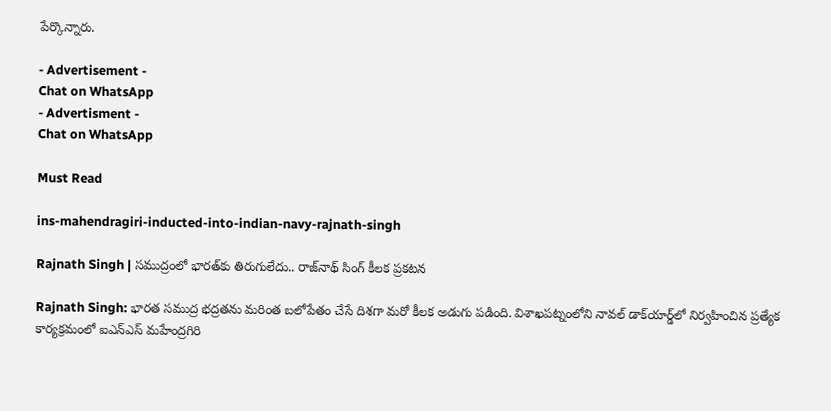పేర్కొన్నారు.

- Advertisement -
Chat on WhatsApp
- Advertisment -
Chat on WhatsApp

Must Read

ins-mahendragiri-inducted-into-indian-navy-rajnath-singh

Rajnath Singh | సముద్రంలో భారత్‌కు తిరుగులేదు.. రాజ్‌నాథ్ సింగ్ కీలక ప్రకటన

Rajnath Singh: భారత సముద్ర భద్రతను మరింత బలోపేతం చేసే దిశగా మరో కీలక అడుగు పడింది. విశాఖపట్నంలోని నావల్ డాక్‌యార్డ్‌లో నిర్వహించిన ప్రత్యేక కార్యక్రమంలో ఐఎన్‌ఎస్ మహేంద్రగిరి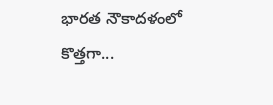భారత నౌకాదళంలో కొత్తగా...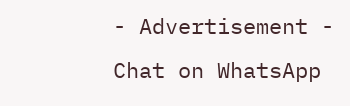- Advertisement -
Chat on WhatsApp